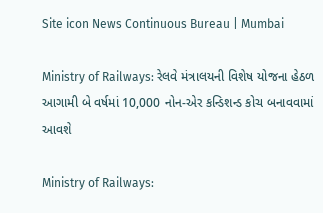Site icon News Continuous Bureau | Mumbai

Ministry of Railways: રેલવે મંત્રાલયની વિશેષ યોજના હેઠળ આગામી બે વર્ષમાં 10,000 નોન-એર કન્ડિશન્ડ કોચ બનાવવામાં આવશે

Ministry of Railways: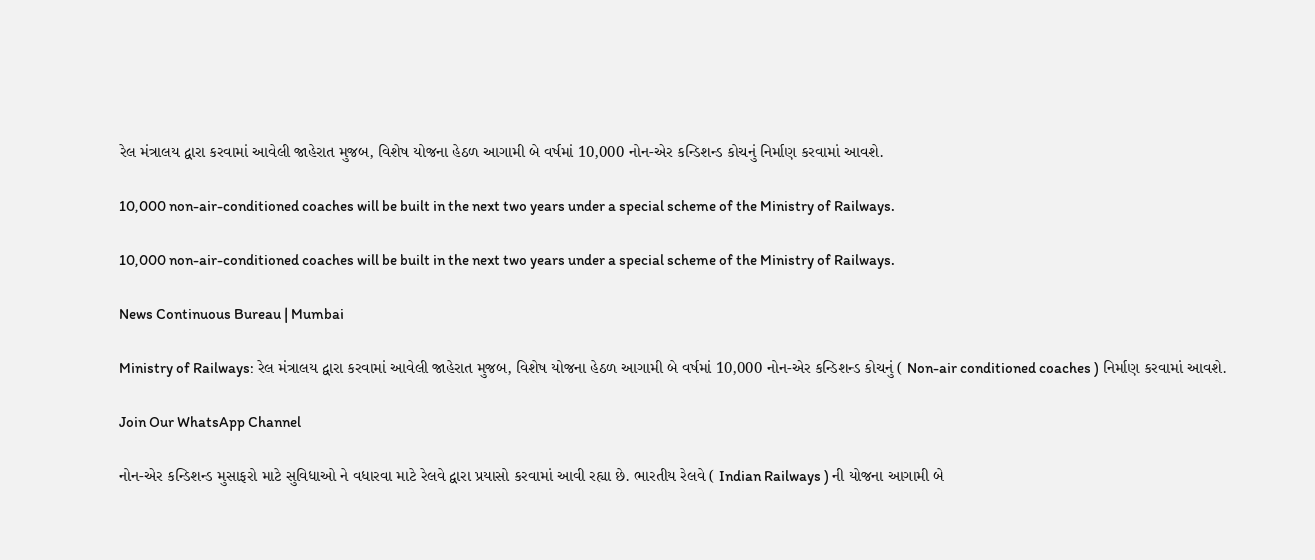રેલ મંત્રાલય દ્વારા કરવામાં આવેલી જાહેરાત મુજબ, વિશેષ યોજના હેઠળ આગામી બે વર્ષમાં 10,000 નોન-એર કન્ડિશન્ડ કોચનું નિર્માણ કરવામાં આવશે.

10,000 non-air-conditioned coaches will be built in the next two years under a special scheme of the Ministry of Railways.

10,000 non-air-conditioned coaches will be built in the next two years under a special scheme of the Ministry of Railways.

News Continuous Bureau | Mumbai

Ministry of Railways: રેલ મંત્રાલય દ્વારા કરવામાં આવેલી જાહેરાત મુજબ, વિશેષ યોજના હેઠળ આગામી બે વર્ષમાં 10,000 નોન-એર કન્ડિશન્ડ કોચનું ( Non-air conditioned coaches ) નિર્માણ કરવામાં આવશે.

Join Our WhatsApp Channel

નોન-એર કન્ડિશન્ડ મુસાફરો માટે સુવિધાઓ ને વધારવા માટે રેલવે દ્વારા પ્રયાસો કરવામાં આવી રહ્યા છે. ભારતીય રેલવે ( Indian Railways ) ની યોજના આગામી બે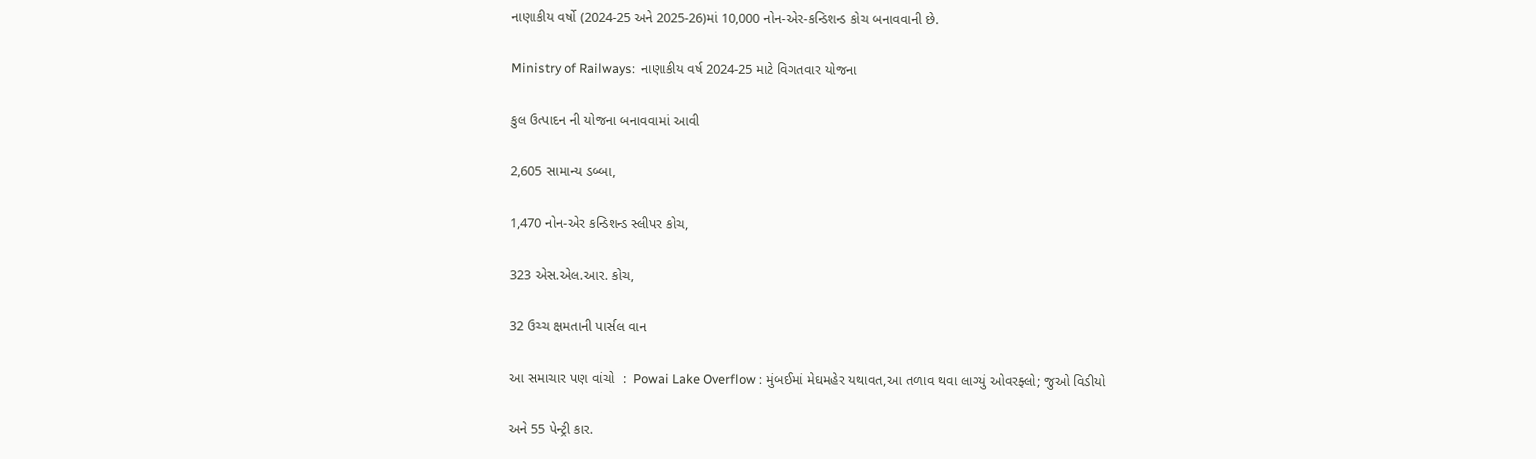નાણાકીય વર્ષો (2024-25 અને 2025-26)માં 10,000 નોન-એર-કન્ડિશન્ડ કોચ બનાવવાની છે.

Ministry of Railways:  નાણાકીય વર્ષ 2024-25 માટે વિગતવાર યોજના

કુલ ઉત્પાદન ની યોજના બનાવવામાં આવી

2,605 સામાન્ય ડબ્બા,

1,470 નોન-એર કન્ડિશન્ડ સ્લીપર કોચ,

323 એસ.એલ.આર. કોચ,

32 ઉચ્ચ ક્ષમતાની પાર્સલ વાન

આ સમાચાર પણ વાંચો  :  Powai Lake Overflow : મુંબઈમાં મેઘમહેર યથાવત,આ તળાવ થવા લાગ્યું ઓવરફ્લો; જુઓ વિડીયો

અને 55 પેન્ટ્રી કાર.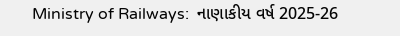Ministry of Railways:  નાણાકીય વર્ષ 2025-26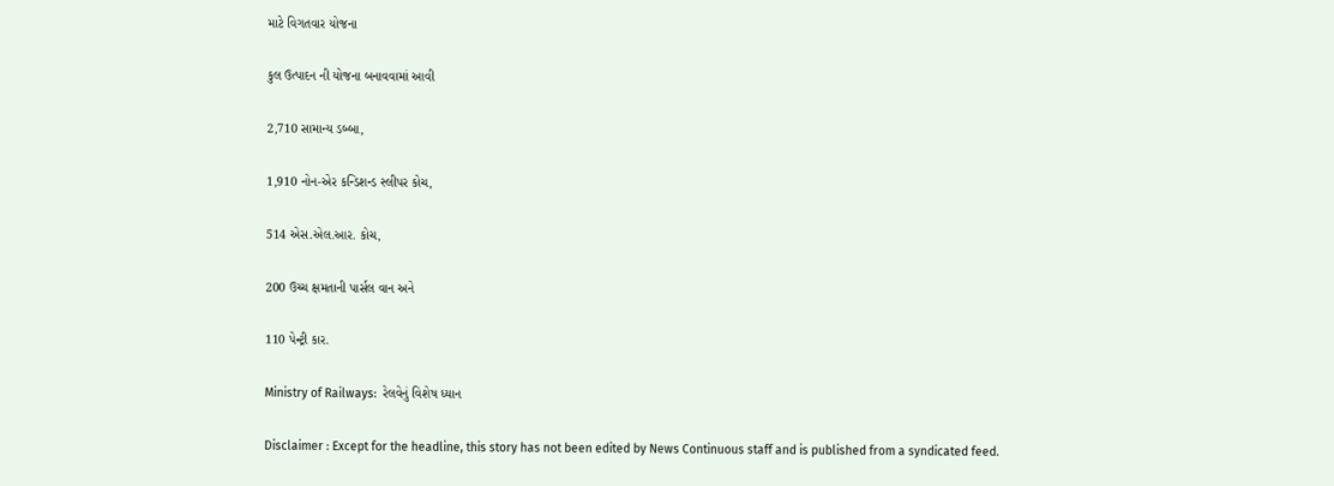માટે વિગતવાર યોજના

કુલ ઉત્પાદન ની યોજના બનાવવામાં આવી

2,710 સામાન્ય ડબ્બા,

1,910 નોન-એર કન્ડિશન્ડ સ્લીપર કોચ,

514 એસ.એલ.આર. કોચ,

200 ઉચ્ચ ક્ષમતાની પાર્સલ વાન અને

110 પેન્ટ્રી કાર.

Ministry of Railways:  રેલવેનું વિશેષ ધ્યાન

Disclaimer : Except for the headline, this story has not been edited by News Continuous staff and is published from a syndicated feed.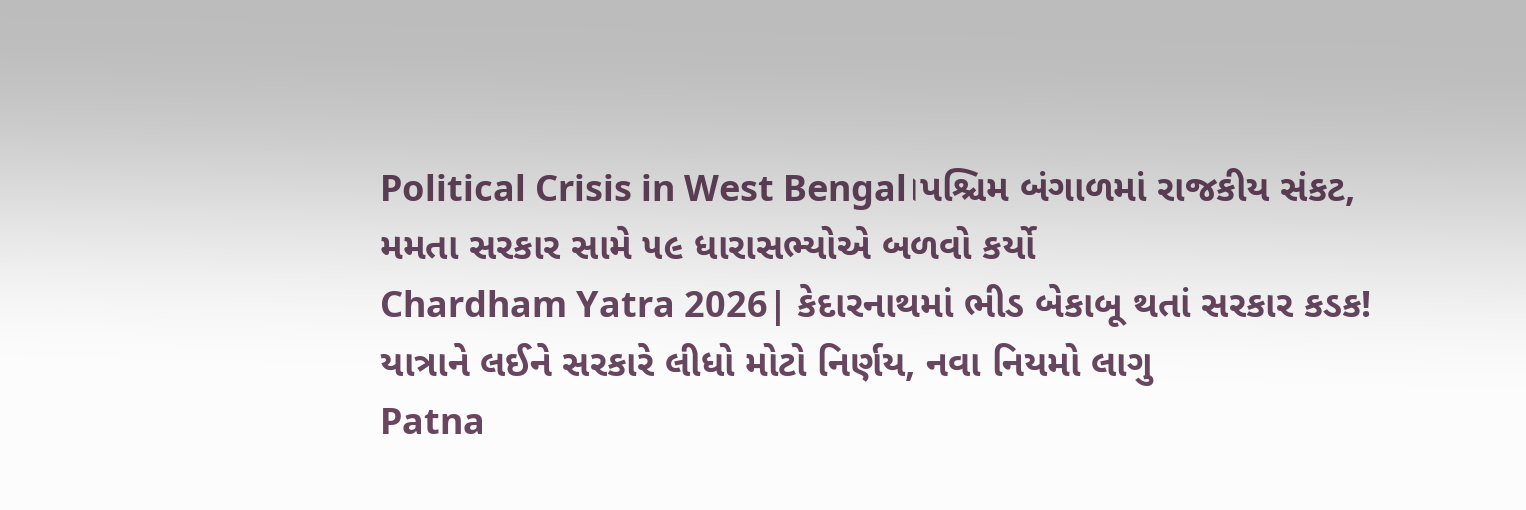Political Crisis in West Bengal।પશ્ચિમ બંગાળમાં રાજકીય સંકટ, મમતા સરકાર સામે ૫૯ ધારાસભ્યોએ બળવો કર્યો
Chardham Yatra 2026| કેદારનાથમાં ભીડ બેકાબૂ થતાં સરકાર કડક! યાત્રાને લઈને સરકારે લીધો મોટો નિર્ણય, નવા નિયમો લાગુ
Patna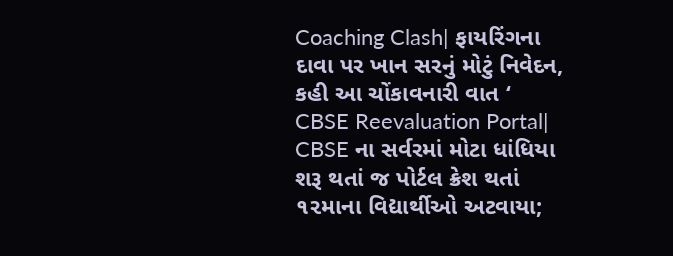Coaching Clash| ફાયરિંગના દાવા પર ખાન સરનું મોટું નિવેદન, કહી આ ચોંકાવનારી વાત ‘
CBSE Reevaluation Portal| CBSE ના સર્વરમાં મોટા ધાંધિયા શરૂ થતાં જ પોર્ટલ ક્રેશ થતાં ૧૨માના વિદ્યાર્થીઓ અટવાયા;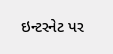ઇન્ટરનેટ પર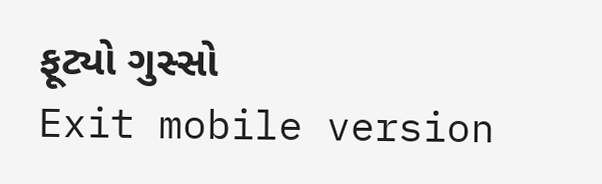ફૂટ્યો ગુસ્સો
Exit mobile version